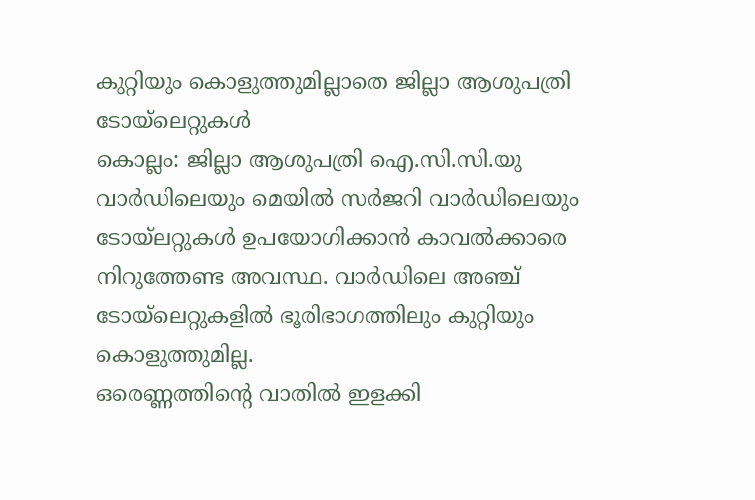കുറ്റിയും കൊളുത്തുമില്ലാതെ ജില്ലാ ആശുപത്രി ടോയ്ലെറ്റുകൾ
കൊല്ലം: ജില്ലാ ആശുപത്രി ഐ.സി.സി.യു വാർഡിലെയും മെയിൽ സർജറി വാർഡിലെയും ടോയ്ലറ്റുകൾ ഉപയോഗിക്കാൻ കാവൽക്കാരെ നിറുത്തേണ്ട അവസ്ഥ. വാർഡിലെ അഞ്ച് ടോയ്ലെറ്റുകളിൽ ഭൂരിഭാഗത്തിലും കുറ്റിയും കൊളുത്തുമില്ല.
ഒരെണ്ണത്തിന്റെ വാതിൽ ഇളക്കി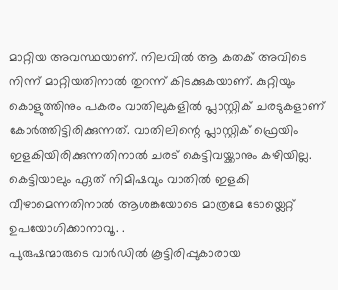മാറ്റിയ അവസ്ഥയാണ്. നിലവിൽ ആ കതക് അവിടെ നിന്ന് മാറ്റിയതിനാൽ തുറന്ന് കിടക്കുകയാണ്. കുറ്റിയും കൊളുത്തിനും പകരം വാതിലുകളിൽ പ്ലാസ്റ്റിക് ചരടുകളാണ് കോർത്തിട്ടിരിക്കുന്നത്. വാതിലിന്റെ പ്ലാസ്റ്റിക് ഫ്രെയിം ഇളകിയിരിക്കുന്നതിനാൽ ചരട് കെട്ടിവയ്ക്കാനും കഴിയില്ല. കെട്ടിയാലും ഏത് നിമിഷവും വാതിൽ ഇളകി വീഴാമെന്നതിനാൽ ആശങ്കയോടെ മാത്രമേ ടോയ്ലെറ്റ് ഉപയോഗിക്കാനാവൂ. .
പുരുഷന്മാരുടെ വാർഡിൽ കൂട്ടിരിപ്പുകാരായ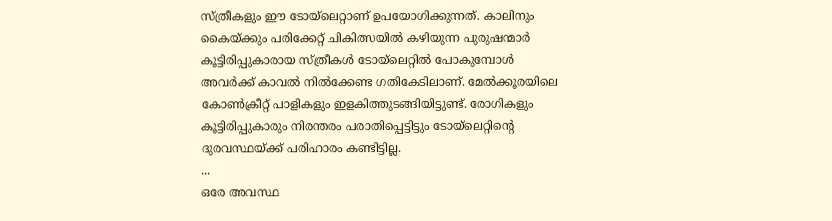സ്ത്രീകളും ഈ ടോയ്ലെറ്റാണ് ഉപയോഗിക്കുന്നത്. കാലിനും കൈയ്ക്കും പരിക്കേറ്റ് ചികിത്സയിൽ കഴിയുന്ന പുരുഷന്മാർ കൂട്ടിരിപ്പുകാരായ സ്ത്രീകൾ ടോയ്ലെറ്റിൽ പോകുമ്പോൾ അവർക്ക് കാവൽ നിൽക്കേണ്ട ഗതികേടിലാണ്. മേൽക്കൂരയിലെ കോൺക്രീറ്റ് പാളികളും ഇളകിത്തുടങ്ങിയിട്ടുണ്ട്. രോഗികളും കൂട്ടിരിപ്പുകാരും നിരന്തരം പരാതിപ്പെട്ടിട്ടും ടോയ്ലെറ്റിന്റെ ദുരവസ്ഥയ്ക്ക് പരിഹാരം കണ്ടിട്ടില്ല.
...
ഒരേ അവസ്ഥ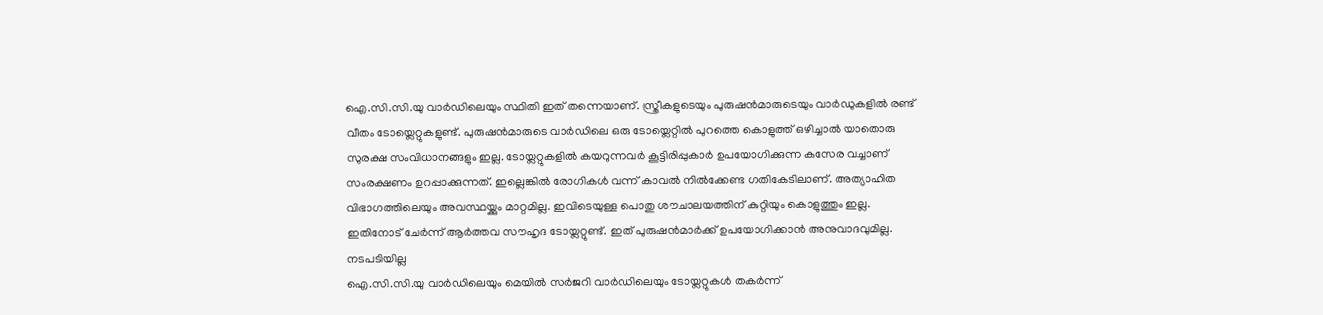ഐ.സി.സി.യു വാർഡിലെയും സ്ഥിതി ഇത് തന്നെയാണ്. സ്ത്രീകളുടെയും പുരുഷൻമാരുടെയും വാർഡുകളിൽ രണ്ട് വീതം ടോയ്ലെറ്റുകളുണ്ട്. പുരുഷൻമാരുടെ വാർഡിലെ ഒരു ടോയ്ലെറ്റിൽ പുറത്തെ കൊളുത്ത് ഒഴിച്ചാൽ യാതൊരു സുരക്ഷ സംവിധാനങ്ങളും ഇല്ല. ടോയ്ലറ്റുകളിൽ കയറുന്നവർ കൂട്ടിരിപ്പുകാർ ഉപയോഗിക്കുന്ന കസേര വച്ചാണ് സംരക്ഷണം ഉറപ്പാക്കുന്നത്. ഇല്ലെങ്കിൽ രോഗികൾ വന്ന് കാവൽ നിൽക്കേണ്ട ഗതികേടിലാണ്. അത്യാഹിത വിഭാഗത്തിലെയും അവസ്ഥയ്ക്കും മാറ്റമില്ല. ഇവിടെയുള്ള പൊതു ശൗചാലയത്തിന് കുറ്റിയും കൊളുത്തും ഇല്ല. ഇതിനോട് ചേർന്ന് ആർത്തവ സൗഹൃദ ടോയ്ലറ്റുണ്ട്. ഇത് പുരുഷൻമാർക്ക് ഉപയോഗിക്കാൻ അനുവാദവുമില്ല.
നടപടിയില്ല
ഐ.സി.സി.യു വാർഡിലെയും മെയിൽ സർജറി വാർഡിലെയും ടോയ്ലറ്റുകൾ തകർന്ന്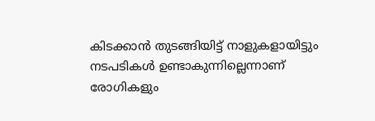കിടക്കാൻ തുടങ്ങിയിട്ട് നാളുകളായിട്ടും നടപടികൾ ഉണ്ടാകുന്നില്ലെന്നാണ് രോഗികളും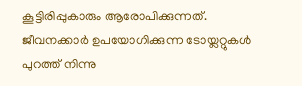കൂട്ടിരിപ്പുകാരും ആരോപിക്കുന്നത്. ജീവനക്കാർ ഉപയോഗിക്കുന്ന ടോയ്ലറ്റുകൾ പുറത്ത് നിന്നു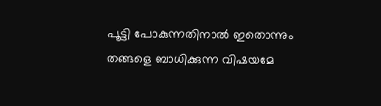പൂട്ടി പോകുന്നതിനാൽ ഇതൊന്നും തങ്ങളെ ബാധിക്കുന്ന വിഷയമേ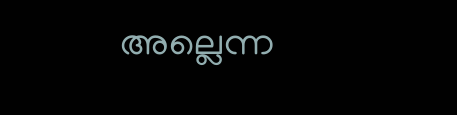അല്ലെന്ന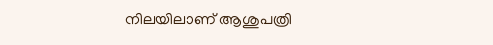നിലയിലാണ് ആശുപത്രി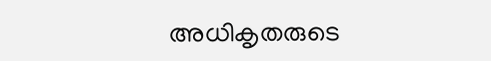അധികൃതരുടെ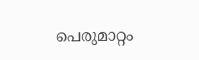പെരുമാറ്റം